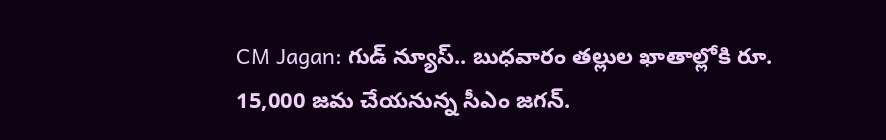CM Jagan: గుడ్‌ న్యూస్‌.. బుధవారం తల్లుల ఖాతాల్లోకి రూ. 15,000 జమ చేయనున్న సీఎం జగన్‌.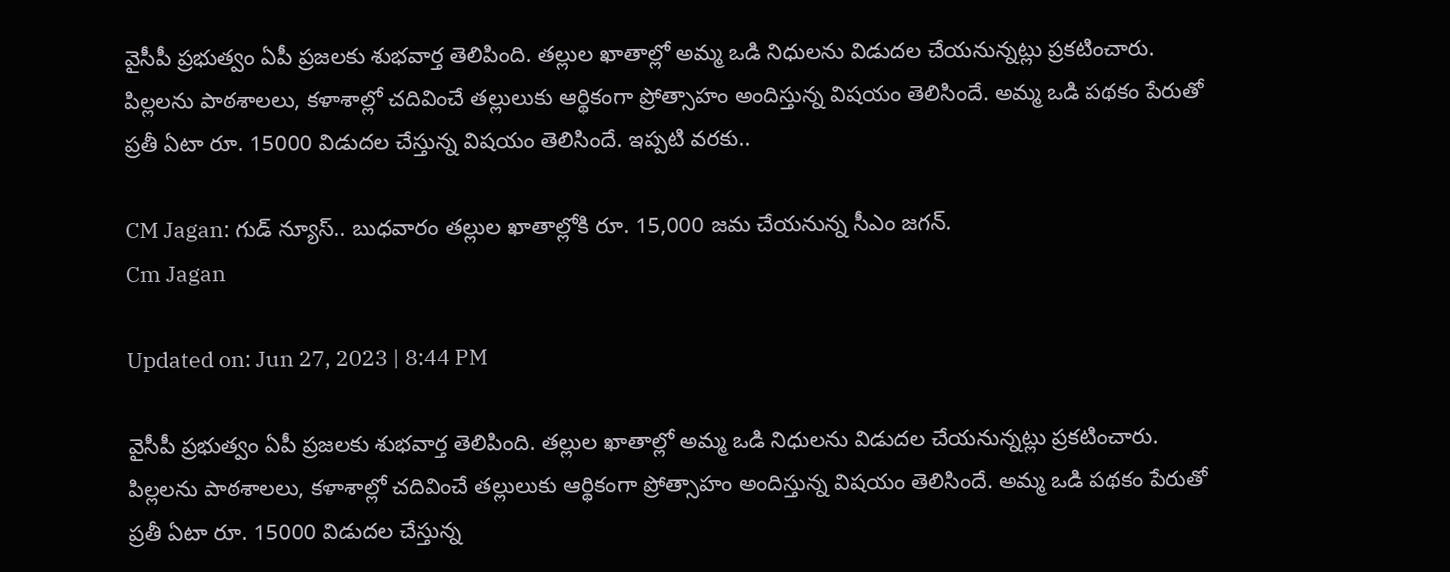వైసీపీ ప్రభుత్వం ఏపీ ప్రజలకు శుభవార్త తెలిపింది. తల్లుల ఖాతాల్లో అమ్మ ఒడి నిధులను విడుదల చేయనున్నట్లు ప్రకటించారు. పిల్లలను పాఠశాలలు, కళాశాల్లో చదివించే తల్లులుకు ఆర్థికంగా ప్రోత్సాహం అందిస్తున్న విషయం తెలిసిందే. అమ్మ ఒడి పథకం పేరుతో ప్రతీ ఏటా రూ. 15000 విడుదల చేస్తున్న విషయం తెలిసిందే. ఇప్పటి వరకు..

CM Jagan: గుడ్‌ న్యూస్‌.. బుధవారం తల్లుల ఖాతాల్లోకి రూ. 15,000 జమ చేయనున్న సీఎం జగన్‌.
Cm Jagan

Updated on: Jun 27, 2023 | 8:44 PM

వైసీపీ ప్రభుత్వం ఏపీ ప్రజలకు శుభవార్త తెలిపింది. తల్లుల ఖాతాల్లో అమ్మ ఒడి నిధులను విడుదల చేయనున్నట్లు ప్రకటించారు. పిల్లలను పాఠశాలలు, కళాశాల్లో చదివించే తల్లులుకు ఆర్థికంగా ప్రోత్సాహం అందిస్తున్న విషయం తెలిసిందే. అమ్మ ఒడి పథకం పేరుతో ప్రతీ ఏటా రూ. 15000 విడుదల చేస్తున్న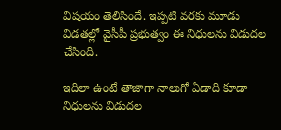విషయం తెలిసిందే. ఇప్పటి వరకు మూడు విడతల్లో వైసీపీ ప్రభుత్వం ఈ నిధులను విడుదల చేసింది.

ఇదిలా ఉంటే తాజాగా నాలుగో ఏడాది కూడా నిధులను విడుదల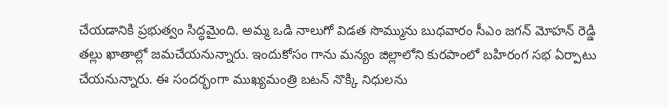చేయడానికి ప్రభుత్వం సిద్ధమైంది. అమ్మ ఒడి నాలుగో విడత సొమ్మును బుధవారం సీఎం జగన్‌ మోహన్‌ రెడ్డి తల్లు ఖాతాల్లో జమచేయనున్నారు. ఇందుకోసం గాను మన్యం జిల్లాలోని కురపాంలో బహిరంగ సభ ఏర్పాటు చేయనున్నారు. ఈ సందర్భంగా ముఖ్యమంత్రి బటన్‌ నొక్కి నిధులను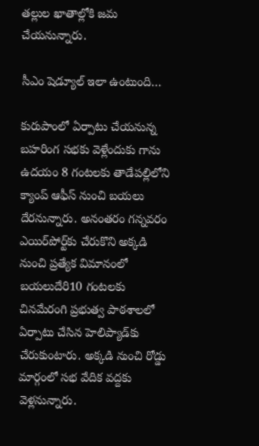తల్లుల ఖాతాల్లోకి జమ చేయనున్నారు.

సీఎం షెడ్యూల్ ఇలా ఉంటుంది…

కురుపాంలో ఏర్పాటు చేయనున్న బహరింగ సభకు వెళ్లేందుకు గాను ఉదయం 8 గంటలకు తాడేపల్లిలోని క్యాంప్ ఆఫీస్‌ నుంచి బయలు దేరనున్నారు. అనంతరం గన్నవరం ఎయిర్‌పోర్ట్‌కు చేరుకొని అక్కడి నుంచి ప్రత్యేక విమానంలో బయలుదేరి10 గంటలకు చినమేరంగి ప్రభుత్వ పాఠశాలలో ఏర్పాటు చేసిన హెలిప్యాడ్‌కు చేరుకుంటారు. అక్కడి నుంచి రోడ్డు మార్గంలో సభ వేదిక వద్దకు వెళ్లనున్నారు.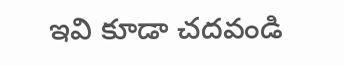ఇవి కూడా చదవండి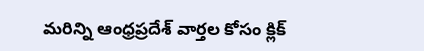మరిన్ని ఆంధ్రప్రదేశ్ వార్తల కోసం క్లిక్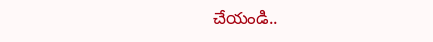చేయండి..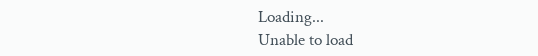Loading...
Unable to load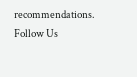recommendations.
Follow Us